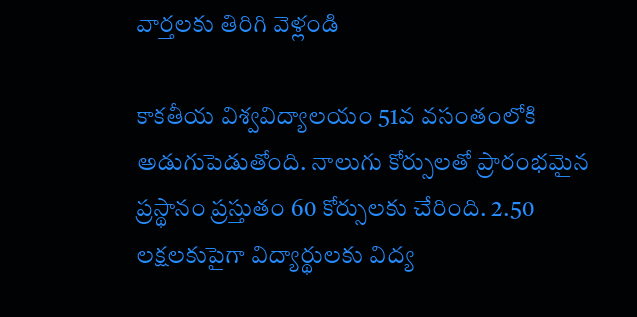వార్తలకు తిరిగి వెళ్లండి

కాకతీయ విశ్వవిద్యాలయం 51వ వసంతంలోకి అడుగుపెడుతోంది. నాలుగు కోర్సులతో ప్రారంభమైన ప్రస్థానం ప్రస్తుతం 60 కోర్సులకు చేరింది. 2.50 లక్షలకుపైగా విద్యార్థులకు విద్య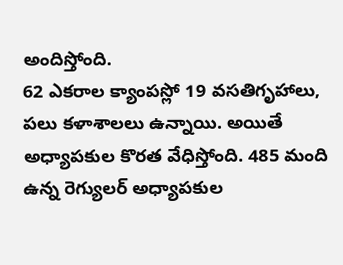అందిస్తోంది.
62 ఎకరాల క్యాంపస్లో 19 వసతిగృహాలు, పలు కళాశాలలు ఉన్నాయి. అయితే అధ్యాపకుల కొరత వేధిస్తోంది. 485 మంది ఉన్న రెగ్యులర్ అధ్యాపకుల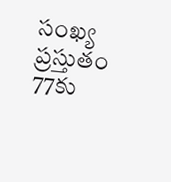సంఖ్య ప్రస్తుతం 77కు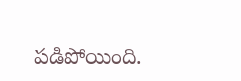పడిపోయింది.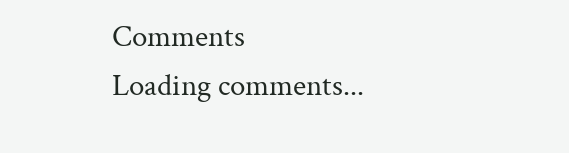Comments
Loading comments...